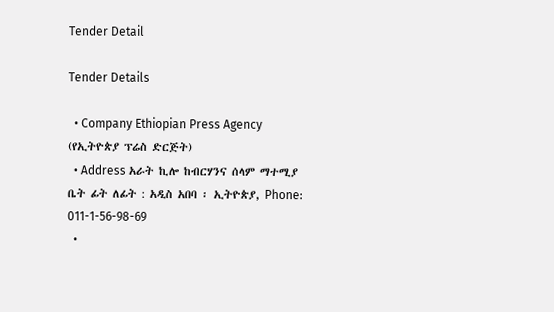Tender Detail

Tender Details

  • Company Ethiopian Press Agency (የኢትዮጵያ ፕሬስ ድርጅት)
  • Address አራት ኪሎ ከብርሃንና ሰላም ማተሚያ ቤት ፊት ለፊት : አዲስ አበባ ፡ ኢትዮጵያ, Phone: 011-1-56-98-69
  •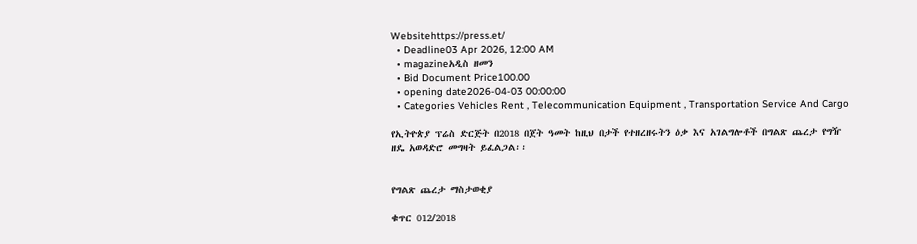Websitehttps://press.et/
  • Deadline03 Apr 2026, 12:00 AM
  • magazineአዲስ ዘመን
  • Bid Document Price100.00
  • opening date2026-04-03 00:00:00
  • Categories Vehicles Rent , Telecommunication Equipment , Transportation Service And Cargo

የኢትዮጵያ ፕሬስ ድርጅት በ2018 በጀት ዓመት ከዚህ በታች የተዘረዘሩትን ዕቃ እና አገልግሎቶች በግልጽ ጨረታ የግዥ ዘዴ አወዳድሮ መግዛት ይፈልጋል፡፡


የግልጽ ጨረታ ማስታወቂያ

ቁጥር 012/2018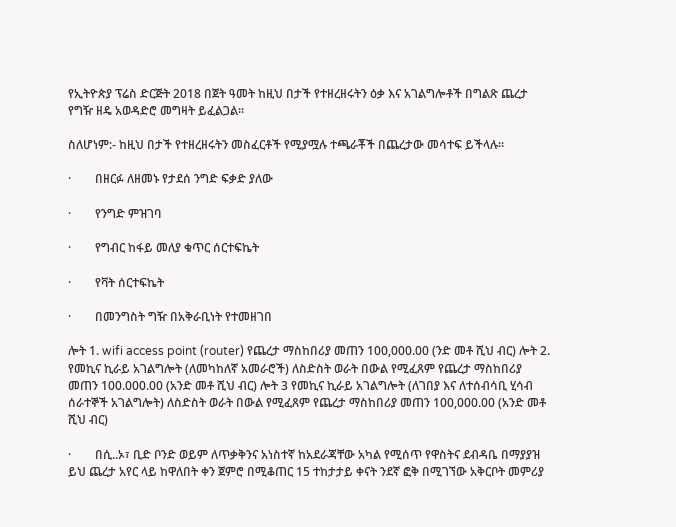የኢትዮጵያ ፕሬስ ድርጅት 2018 በጀት ዓመት ከዚህ በታች የተዘረዘሩትን ዕቃ እና አገልግሎቶች በግልጽ ጨረታ የግዥ ዘዴ አወዳድሮ መግዛት ይፈልጋል፡፡

ስለሆነም:- ከዚህ በታች የተዘረዘሩትን መስፈርቶች የሚያሟሉ ተጫራቾች በጨረታው መሳተፍ ይችላሉ፡፡

·        በዘርፉ ለዘመኑ የታደሰ ንግድ ፍቃድ ያለው

·        የንግድ ምዝገባ

·        የግብር ከፋይ መለያ ቁጥር ሰርተፍኬት

·        የቫት ሰርተፍኬት

·        በመንግስት ግዥ በአቅራቢነት የተመዘገበ

ሎት 1. wifi access point (router) የጨረታ ማስከበሪያ መጠን 100,000.00 (ንድ መቶ ሺህ ብር) ሎት 2. የመኪና ኪራይ አገልግሎት (ለመካከለኛ አመራሮች) ለስድስት ወራት በውል የሚፈጸም የጨረታ ማስከበሪያ መጠን 100.000.00 (አንድ መቶ ሺህ ብር) ሎት 3 የመኪና ኪራይ አገልግሎት (ለገበያ እና ለተሰብሳቢ ሂሳብ ሰራተኞች አገልግሎት) ለስድስት ወራት በውል የሚፈጸም የጨረታ ማስከበሪያ መጠን 100,000.00 (አንድ መቶ ሺህ ብር)

·        በሲ..ኦ፣ ቢድ ቦንድ ወይም ለጥቃቅንና አነስተኛ ከአደራጃቸው አካል የሚሰጥ የዋስትና ደብዳቤ በማያያዝ ይህ ጨረታ አየር ላይ ከዋለበት ቀን ጀምሮ በሚቆጠር 15 ተከታታይ ቀናት ንደኛ ፎቅ በሚገኘው አቅርቦት መምሪያ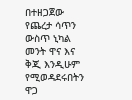በተዘጋጀው የጨረታ ሳጥን ውስጥ ኒካል መንት ዋና እና ቅጂ እንዲሁም የሚወዳደሩበትን ዋጋ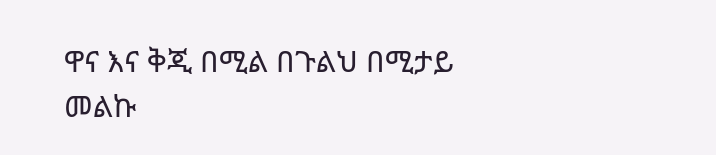ዋና እና ቅጂ በሚል በጉልህ በሚታይ መልኩ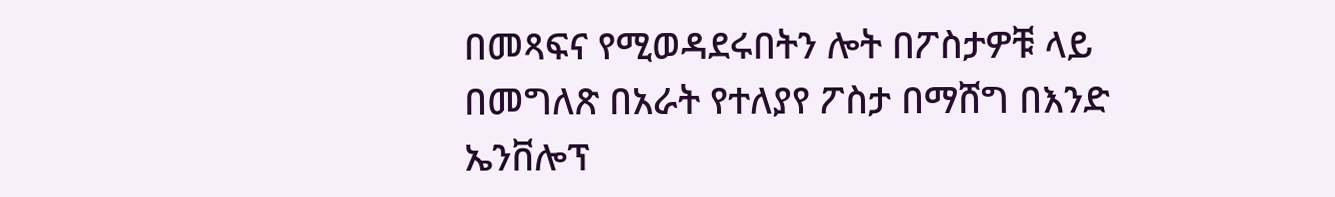በመጻፍና የሚወዳደሩበትን ሎት በፖስታዎቹ ላይ በመግለጽ በአራት የተለያየ ፖስታ በማሸግ በእንድ ኤንቨሎፕ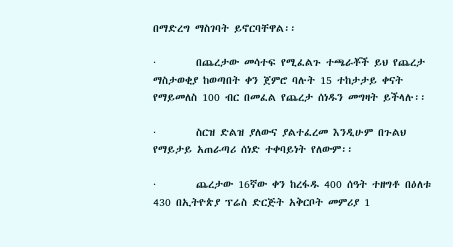በማድረግ ማስገባት ይኖርባቸዋል፡፡

·        በጨረታው መሳተፍ የሚፈልጉ ተጫራቾች ይህ የጨረታ ማስታወቂያ ከወጣበት ቀን ጀምሮ ባሉት 15 ተከታታይ ቀናት የማይመለስ 100 ብር በመፈል የጨረታ ሰነዱን መግዛት ይችላሉ፡፡

·        ስርዝ ድልዝ ያለውና ያልተፈረመ እንዲሁም በጉልህ የማይታይ አጠራጣሪ ሰነድ ተቀባይነት የለውም፡፡

·        ጨረታው 16ኛው ቀን ከረፋዱ 400 ሰዓት ተዘግቶ በዕለቱ 430 በኢትዮጵያ ፕሬስ ድርጅት አቅርቦት መምሪያ 1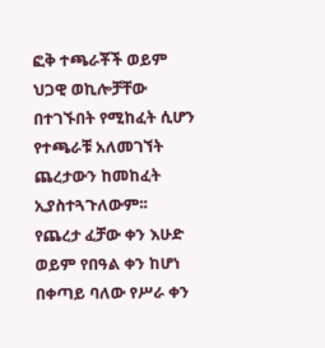ፎቅ ተጫራቾች ወይም ህጋዊ ወኪሎቻቸው በተገኙበት የሚከፈት ሲሆን የተጫራቹ አለመገኘት ጨረታውን ከመከፈት ኢያስተጓጉለውም፡፡ የጨረታ ፈቻው ቀን እሁድ ወይም የበዓል ቀን ከሆነ በቀጣይ ባለው የሥራ ቀን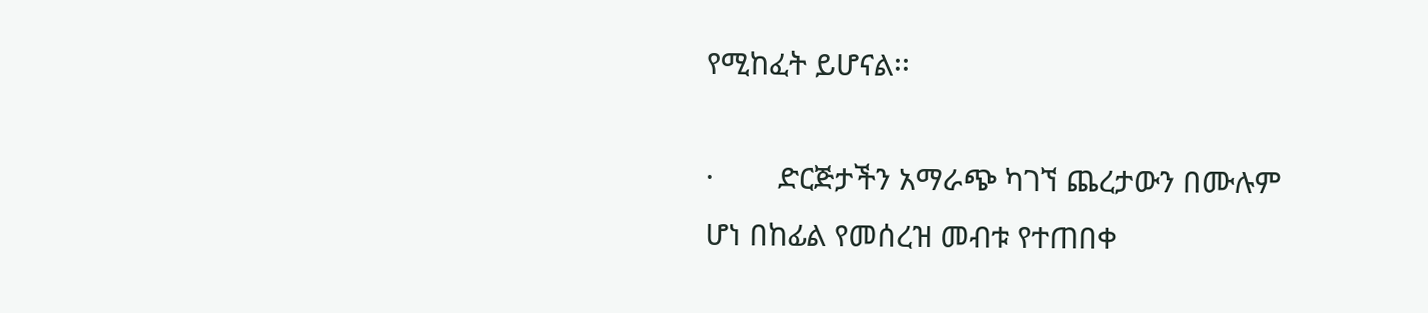የሚከፈት ይሆናል፡፡

·        ድርጅታችን አማራጭ ካገኘ ጨረታውን በሙሉም ሆነ በከፊል የመሰረዝ መብቱ የተጠበቀ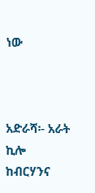ነው



አድራሻ፡- አራት ኪሎ ከብርሃንና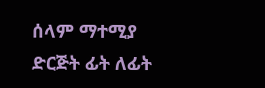ሰላም ማተሚያ ድርጅት ፊት ለፊት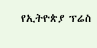የኢትዮጵያ ፕሬስ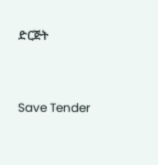ድርጅት



Save Tender